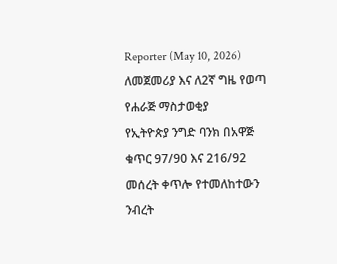Reporter (May 10, 2026)
ለመጀመሪያ እና ለ2ኛ ግዜ የወጣ የሐራጅ ማስታወቂያ
የኢትዮጵያ ንግድ ባንክ በአዋጅ ቁጥር 97/90 እና 216/92 መሰረት ቀጥሎ የተመለከተውን ንብረት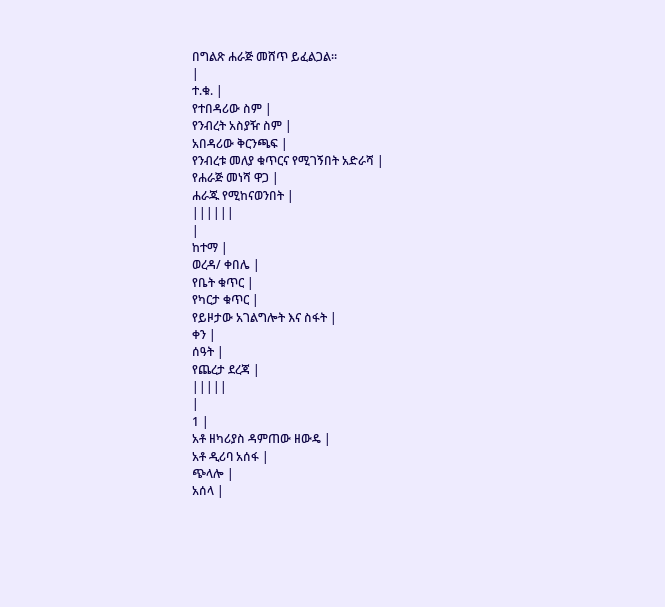በግልጽ ሐራጅ መሸጥ ይፈልጋል።
|
ተ.ቁ. |
የተበዳሪው ስም |
የንብረት አስያዥ ስም |
አበዳሪው ቅርንጫፍ |
የንብረቱ መለያ ቁጥርና የሚገኝበት አድራሻ |
የሐራጅ መነሻ ዋጋ |
ሐራጁ የሚከናወንበት |
||||||
|
ከተማ |
ወረዳ/ ቀበሌ |
የቤት ቁጥር |
የካርታ ቁጥር |
የይዞታው አገልግሎት እና ስፋት |
ቀን |
ሰዓት |
የጨረታ ደረጃ |
|||||
|
1 |
አቶ ዘካሪያስ ዳምጠው ዘውዴ |
አቶ ዲሪባ አሰፋ |
ጭላሎ |
አሰላ |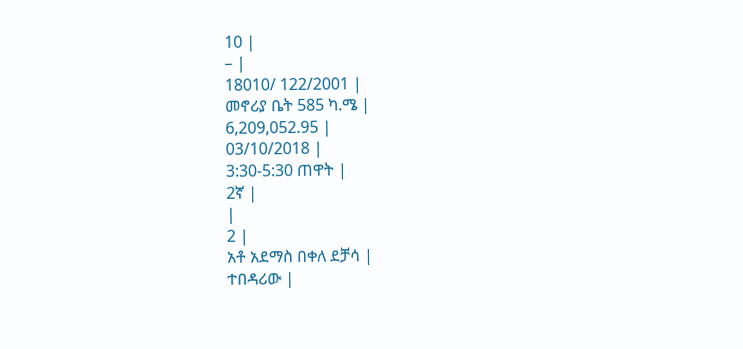10 |
– |
18010/ 122/2001 |
መኖሪያ ቤት 585 ካ.ሜ |
6,209,052.95 |
03/10/2018 |
3:30-5:30 ጠዋት |
2ኛ |
|
2 |
አቶ አደማስ በቀለ ደቻሳ |
ተበዳሪው |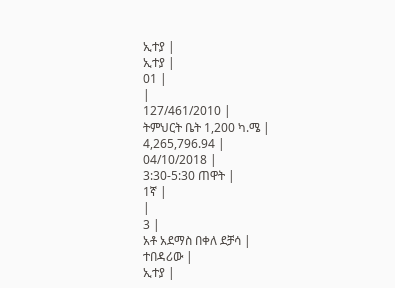ኢተያ |
ኢተያ |
01 |
|
127/461/2010 |
ትምህርት ቤት 1,200 ካ.ሜ |
4,265,796.94 |
04/10/2018 |
3:30-5:30 ጠዋት |
1ኛ |
|
3 |
አቶ አደማስ በቀለ ደቻሳ |
ተበዳሪው |
ኢተያ |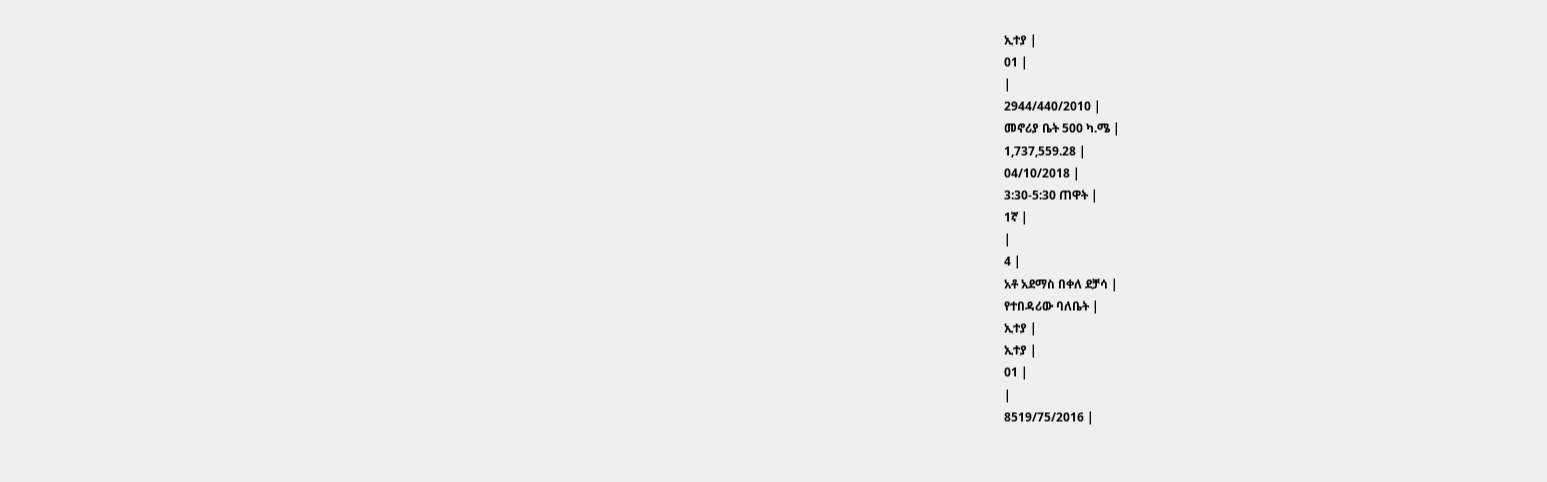ኢተያ |
01 |
|
2944/440/2010 |
መኖሪያ ቤት 500 ካ.ሜ |
1,737,559.28 |
04/10/2018 |
3:30-5:30 ጠዋት |
1ኛ |
|
4 |
አቶ አደማስ በቀለ ደቻሳ |
የተበዳሪው ባለቤት |
ኢተያ |
ኢተያ |
01 |
|
8519/75/2016 |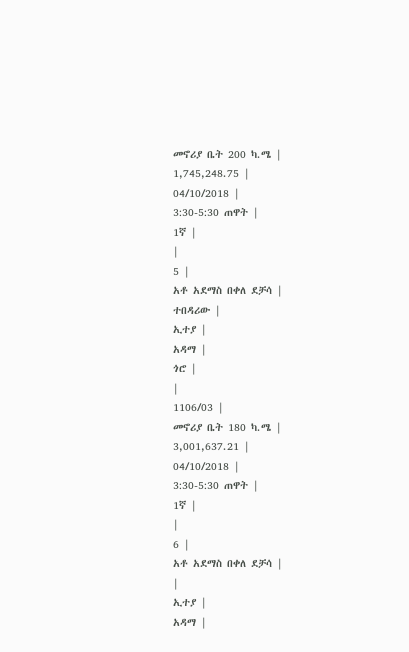መኖሪያ ቤት 200 ካ.ሜ |
1,745,248.75 |
04/10/2018 |
3:30-5:30 ጠዋት |
1ኛ |
|
5 |
አቶ አደማስ በቀለ ደቻሳ |
ተበዳሪው |
ኢተያ |
አዳማ |
ጎሮ |
|
1106/03 |
መኖሪያ ቤት 180 ካ.ሜ |
3,001,637.21 |
04/10/2018 |
3:30-5:30 ጠዋት |
1ኛ |
|
6 |
አቶ አደማስ በቀለ ደቻሳ |
|
ኢተያ |
አዳማ |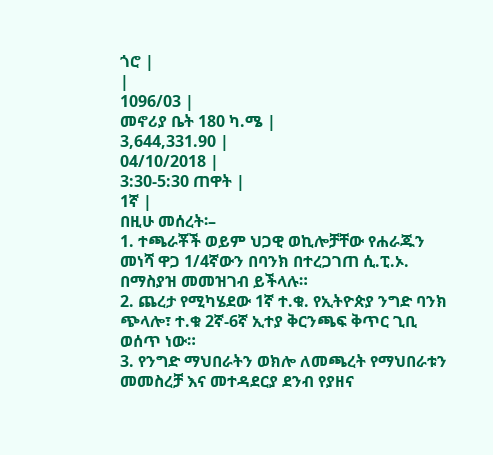ጎሮ |
|
1096/03 |
መኖሪያ ቤት 180 ካ.ሜ |
3,644,331.90 |
04/10/2018 |
3:30-5:30 ጠዋት |
1ኛ |
በዚሁ መሰረት፡–
1. ተጫራቾች ወይም ህጋዊ ወኪሎቻቸው የሐራጁን መነሻ ዋጋ 1/4ኛውን በባንክ በተረጋገጠ ሲ.ፒ.ኦ. በማስያዝ መመዝገብ ይችላሉ።
2. ጨረታ የሚካሄደው 1ኛ ተ.ቁ. የኢትዮጵያ ንግድ ባንክ ጭላሎ፣ ተ.ቁ 2ኛ-6ኛ ኢተያ ቅርንጫፍ ቅጥር ጊቢ ወሰጥ ነው።
3. የንግድ ማህበራትን ወክሎ ለመጫረት የማህበራቱን መመስረቻ እና መተዳደርያ ደንብ የያዘና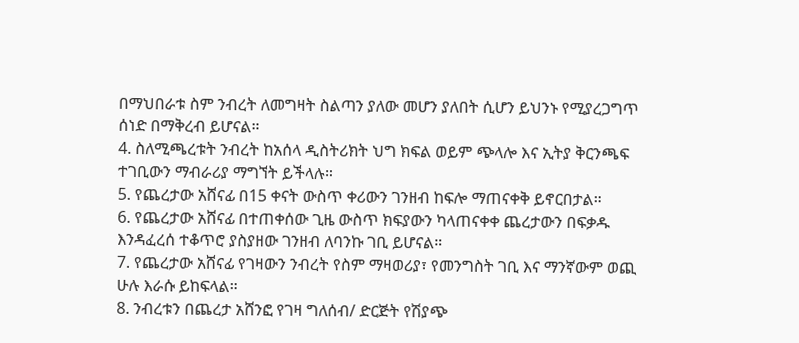በማህበራቱ ስም ንብረት ለመግዛት ስልጣን ያለው መሆን ያለበት ሲሆን ይህንኑ የሚያረጋግጥ ሰነድ በማቅረብ ይሆናል።
4. ስለሚጫረቱት ንብረት ከአሰላ ዲስትሪክት ህግ ክፍል ወይም ጭላሎ እና ኢትያ ቅርንጫፍ ተገቢውን ማብራሪያ ማግኘት ይችላሉ።
5. የጨረታው አሸናፊ በ15 ቀናት ውስጥ ቀሪውን ገንዘብ ከፍሎ ማጠናቀቅ ይኖርበታል።
6. የጨረታው አሸናፊ በተጠቀሰው ጊዜ ውስጥ ክፍያውን ካላጠናቀቀ ጨረታውን በፍቃዱ እንዳፈረሰ ተቆጥሮ ያስያዘው ገንዘብ ለባንኩ ገቢ ይሆናል።
7. የጨረታው አሸናፊ የገዛውን ንብረት የስም ማዛወሪያ፣ የመንግስት ገቢ እና ማንኛውም ወጪ ሁሉ እራሱ ይከፍላል።
8. ንብረቱን በጨረታ አሸንፎ የገዛ ግለሰብ/ ድርጅት የሽያጭ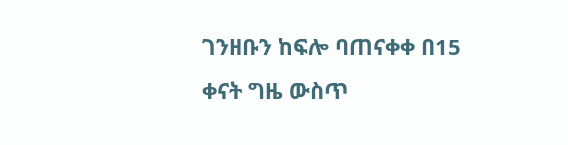ገንዘቡን ከፍሎ ባጠናቀቀ በ15 ቀናት ግዜ ውስጥ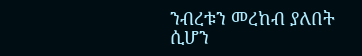ንብረቱን መረከብ ያለበት ሲሆን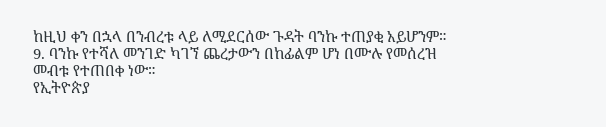ከዚህ ቀን በኋላ በንብረቱ ላይ ለሚደርሰው ጉዳት ባንኩ ተጠያቂ አይሆንም።
9. ባንኩ የተሻለ መንገድ ካገኘ ጨረታውን በከፊልም ሆነ በሙሉ የመሰረዝ መብቱ የተጠበቀ ነው።
የኢትዮጵያ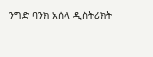ንግድ ባንክ አሰላ ዲስትሪክት